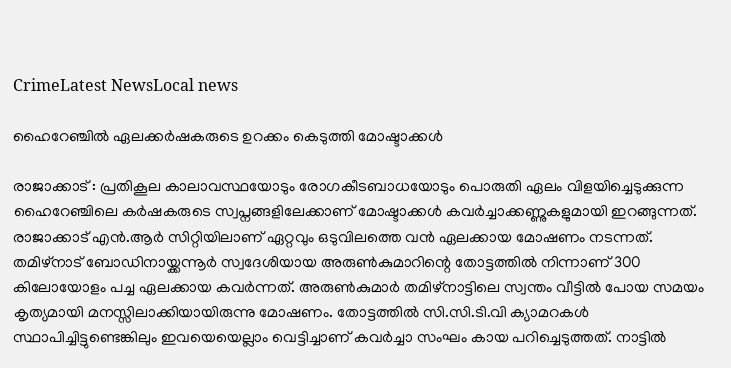CrimeLatest NewsLocal news

ഹൈറേഞ്ചിൽ ഏലക്കർഷകരുടെ ഉറക്കം കെടുത്തി മോഷ്ടാക്കൾ

രാജാക്കാട് : പ്രതികൂല കാലാവസ്ഥയോടും രോഗകീടബാധയോടും പൊരുതി ഏലം വിളയിച്ചെടുക്കുന്ന ഹൈറേഞ്ചിലെ കർഷകരുടെ സ്വപ്നങ്ങളിലേക്കാണ് മോഷ്ടാക്കൾ കവർച്ചാക്കണ്ണുകളുമായി ഇറങ്ങുന്നത്. രാജാക്കാട് എൻ.ആർ സിറ്റിയിലാണ് ഏറ്റവും ഒടുവിലത്തെ വൻ ഏലക്കായ മോഷണം നടന്നത്. തമിഴ്‌നാട് ബോഡിനായ്ക്കന്നൂർ സ്വദേശിയായ അരുൺകുമാറിന്റെ തോട്ടത്തിൽ നിന്നാണ് 300 കിലോയോളം പച്ച ഏലക്കായ കവർന്നത്. അരുൺകുമാർ തമിഴ്‌നാട്ടിലെ സ്വന്തം വീട്ടിൽ പോയ സമയം കൃത്യമായി മനസ്സിലാക്കിയായിരുന്നു മോഷണം. തോട്ടത്തിൽ സി.സി.ടി.വി ക്യാമറകൾ സ്ഥാപിച്ചിട്ടുണ്ടെങ്കിലും ഇവയെയെല്ലാം വെട്ടിച്ചാണ് കവർച്ചാ സംഘം കായ പറിച്ചെടുത്തത്. നാട്ടിൽ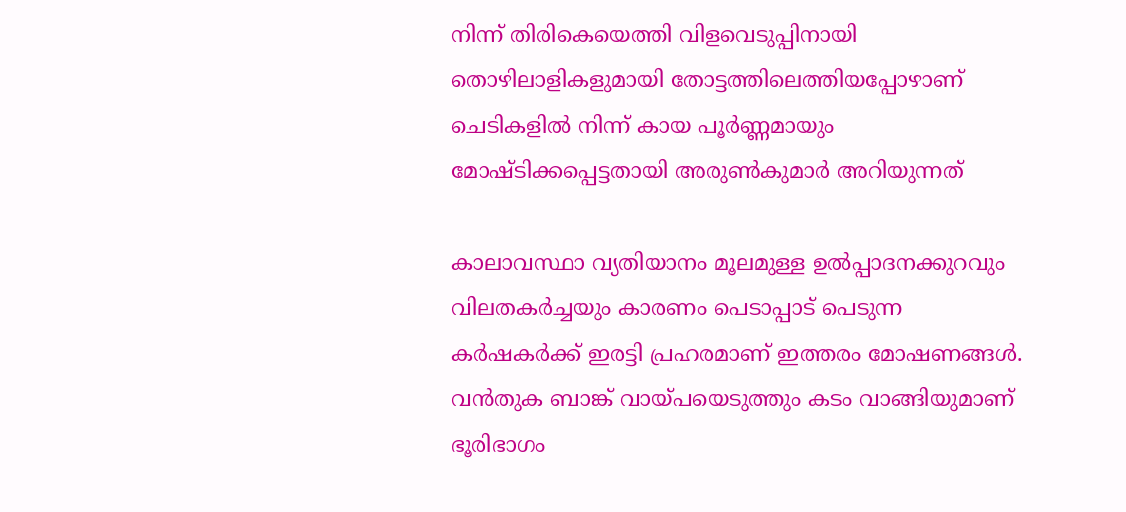നിന്ന് തിരികെയെത്തി വിളവെടുപ്പിനായി തൊഴിലാളികളുമായി തോട്ടത്തിലെത്തിയപ്പോഴാണ് ചെടികളിൽ നിന്ന് കായ പൂർണ്ണമായും മോഷ്ടിക്കപ്പെട്ടതായി അരുൺകുമാർ അറിയുന്നത്

കാലാവസ്ഥാ വ്യതിയാനം മൂലമുള്ള ഉൽപ്പാദനക്കുറവും വിലതകർച്ചയും കാരണം പെടാപ്പാട് പെടുന്ന കർഷകർക്ക് ഇരട്ടി പ്രഹരമാണ് ഇത്തരം മോഷണങ്ങൾ. വൻതുക ബാങ്ക് വായ്പയെടുത്തും കടം വാങ്ങിയുമാണ് ഭൂരിഭാഗം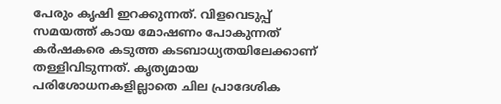പേരും കൃഷി ഇറക്കുന്നത്. വിളവെടുപ്പ് സമയത്ത് കായ മോഷണം പോകുന്നത് കർഷകരെ കടുത്ത കടബാധ്യതയിലേക്കാണ് തള്ളിവിടുന്നത്. കൃത്യമായ പരിശോധനകളില്ലാതെ ചില പ്രാദേശിക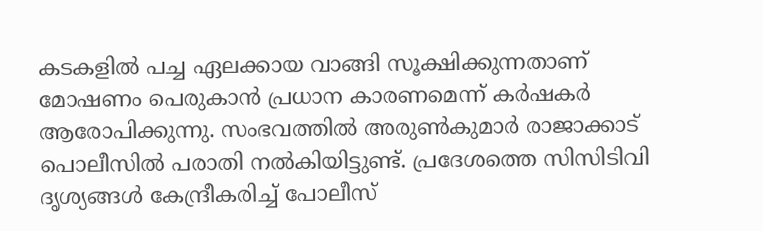കടകളിൽ പച്ച ഏലക്കായ വാങ്ങി സൂക്ഷിക്കുന്നതാണ് മോഷണം പെരുകാൻ പ്രധാന കാരണമെന്ന് കർഷകർ ആരോപിക്കുന്നു. സംഭവത്തിൽ അരുൺകുമാർ രാജാക്കാട് പൊലീസിൽ പരാതി നൽകിയിട്ടുണ്ട്. പ്രദേശത്തെ സിസിടിവി ദൃശ്യങ്ങൾ കേന്ദ്രീകരിച്ച് പോലീസ്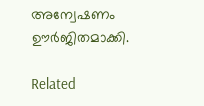അന്വേഷണം ഊർജിതമാക്കി.

Related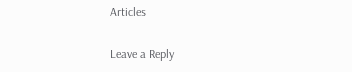Articles

Leave a Reply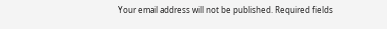Your email address will not be published. Required fields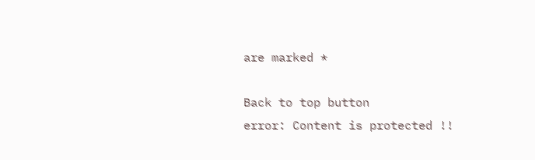are marked *

Back to top button
error: Content is protected !!